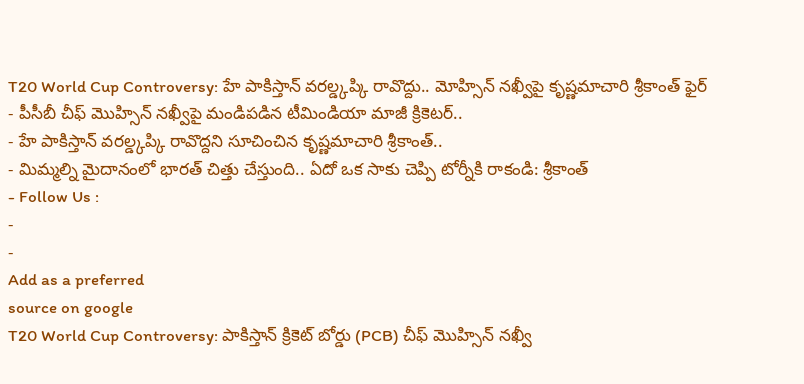T20 World Cup Controversy: హే పాకిస్తాన్ వరల్డ్కప్కి రావొద్దు.. మోహ్సిన్ నఖ్వీపై కృష్ణమాచారి శ్రీకాంత్ ఫైర్
- పీసీబీ చీఫ్ మొహ్సిన్ నఖ్వీపై మండిపడిన టీమిండియా మాజీ క్రికెటర్..
- హే పాకిస్తాన్ వరల్డ్కప్కి రావొద్దని సూచించిన కృష్ణమాచారి శ్రీకాంత్..
- మిమ్మల్ని మైదానంలో భారత్ చిత్తు చేస్తుంది.. ఏదో ఒక సాకు చెప్పి టోర్నీకి రాకండి: శ్రీకాంత్
- Follow Us :
-
-
Add as a preferred
source on google
T20 World Cup Controversy: పాకిస్తాన్ క్రికెట్ బోర్డు (PCB) చీఫ్ మొహ్సిన్ నఖ్వీ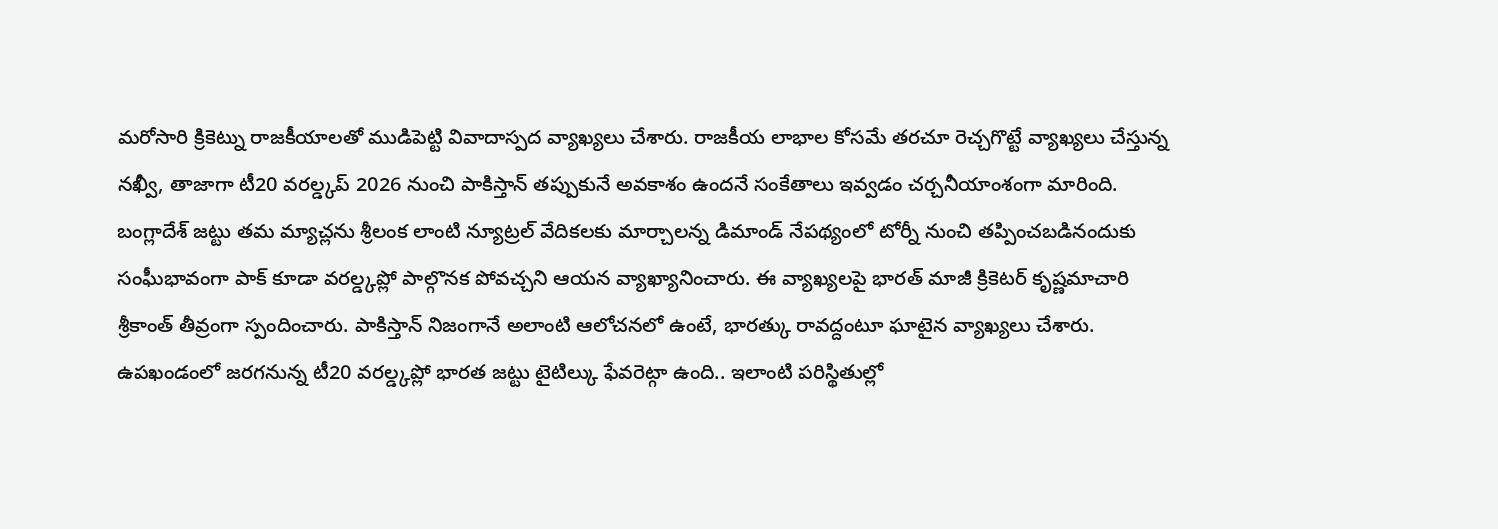మరోసారి క్రికెట్ను రాజకీయాలతో ముడిపెట్టి వివాదాస్పద వ్యాఖ్యలు చేశారు. రాజకీయ లాభాల కోసమే తరచూ రెచ్చగొట్టే వ్యాఖ్యలు చేస్తున్న నఖ్వీ, తాజాగా టీ20 వరల్డ్కప్ 2026 నుంచి పాకిస్తాన్ తప్పుకునే అవకాశం ఉందనే సంకేతాలు ఇవ్వడం చర్చనీయాంశంగా మారింది. బంగ్లాదేశ్ జట్టు తమ మ్యాచ్లను శ్రీలంక లాంటి న్యూట్రల్ వేదికలకు మార్చాలన్న డిమాండ్ నేపథ్యంలో టోర్నీ నుంచి తప్పించబడినందుకు సంఘీభావంగా పాక్ కూడా వరల్డ్కప్లో పాల్గొనక పోవచ్చని ఆయన వ్యాఖ్యానించారు. ఈ వ్యాఖ్యలపై భారత్ మాజీ క్రికెటర్ కృష్ణమాచారి శ్రీకాంత్ తీవ్రంగా స్పందించారు. పాకిస్తాన్ నిజంగానే అలాంటి ఆలోచనలో ఉంటే, భారత్కు రావద్దంటూ ఘాటైన వ్యాఖ్యలు చేశారు. ఉపఖండంలో జరగనున్న టీ20 వరల్డ్కప్లో భారత జట్టు టైటిల్కు ఫేవరెట్గా ఉంది.. ఇలాంటి పరిస్థితుల్లో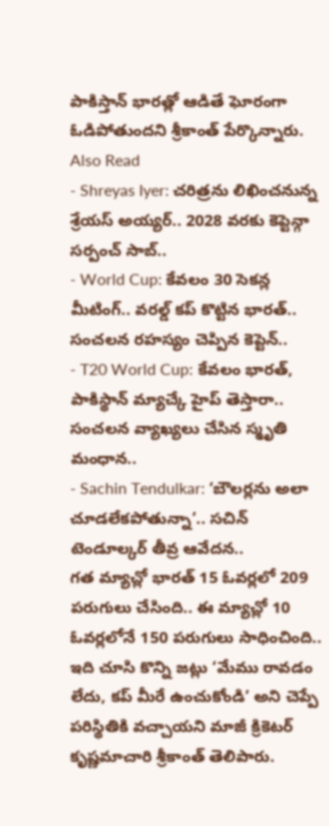పాకిస్తాన్ భారత్లో ఆడితే ఘోరంగా ఓడిపోతుందని శ్రీకాంత్ పేర్కొన్నారు.
Also Read
- Shreyas Iyer: చరిత్రను లిఖించనున్న శ్రేయస్ అయ్యర్.. 2028 వరకు కెప్టెన్గా సర్పంచ్ సాబ్..
- World Cup: కేవలం 30 సెకన్ల మీటింగ్.. వరల్డ్ కప్ కొట్టిన భారత్.. సంచలన రహస్యం చెప్పిన కెప్టెన్..
- T20 World Cup: కేవలం భారత్, పాకిస్థాన్ మ్యాచ్కే హైప్ తెస్తారా.. సంచలన వ్యాఖ్యలు చేసిన స్మృతి మంధాన..
- Sachin Tendulkar: ‘బౌలర్లను అలా చూడలేకపోతున్నా’.. సచిన్ టెండూల్కర్ తీవ్ర ఆవేదన..
గత మ్యాచ్లో భారత్ 15 ఓవర్లలో 209 పరుగులు చేసింది.. ఈ మ్యాచ్లో 10 ఓవర్లలోనే 150 పరుగులు సాధించింది.. ఇది చూసి కొన్ని జట్లు ‘మేము రావడం లేదు, కప్ మీరే ఉంచుకోండి’ అని చెప్పే పరిస్థితికి వచ్చాయని మాజీ క్రికెటర్ కృష్ణమాచారి శ్రీకాంత్ తెలిపారు.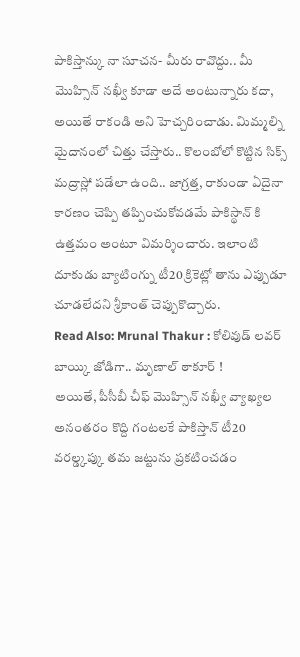పాకిస్తాన్కు నా సూచన- మీరు రావొద్దు.. మీ మొహ్సిన్ నఖ్వీ కూడా అదే అంటున్నారు కదా, అయితే రాకండి అని హెచ్చరించాడు. మిమ్మల్ని మైదానంలో చిత్తు చేస్తారు.. కొలంబోలో కొట్టిన సిక్స్ మద్రాస్లో పడేలా ఉంది.. జాగ్రత్త, రాకుండా ఏదైనా కారణం చెప్పి తప్పించుకోవడమే పాకిస్థాన్ కి ఉత్తమం అంటూ విమర్శించారు. ఇలాంటి దూకుడు బ్యాటింగ్ను టీ20 క్రికెట్లో తాను ఎప్పుడూ చూడలేదని శ్రీకాంత్ చెప్పుకొచ్చారు.
Read Also: Mrunal Thakur : కోలివుడ్ లవర్ బాయ్కి జోడిగా.. మృణాల్ ఠాకూర్ !
అయితే, పీసీబీ చీఫ్ మొహ్సిన్ నఖ్వీ వ్యాఖ్యల అనంతరం కొద్ది గంటలకే పాకిస్తాన్ టీ20 వరల్డ్కప్కు తమ జట్టును ప్రకటించడం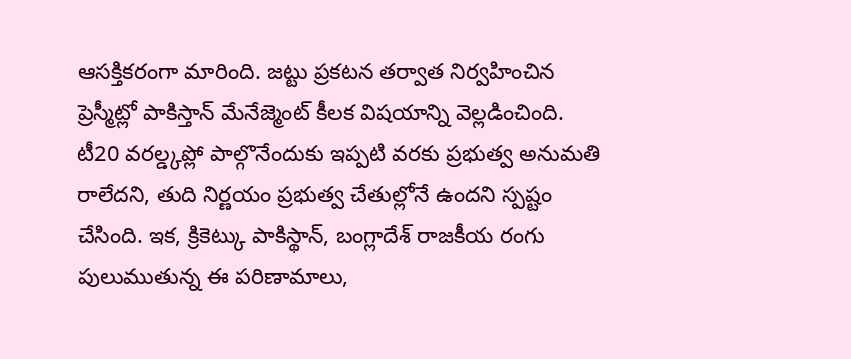ఆసక్తికరంగా మారింది. జట్టు ప్రకటన తర్వాత నిర్వహించిన ప్రెస్మీట్లో పాకిస్తాన్ మేనేజ్మెంట్ కీలక విషయాన్ని వెల్లడించింది. టీ20 వరల్డ్కప్లో పాల్గొనేందుకు ఇప్పటి వరకు ప్రభుత్వ అనుమతి రాలేదని, తుది నిర్ణయం ప్రభుత్వ చేతుల్లోనే ఉందని స్పష్టం చేసింది. ఇక, క్రికెట్కు పాకిస్థాన్, బంగ్లాదేశ్ రాజకీయ రంగు పులుముతున్న ఈ పరిణామాలు,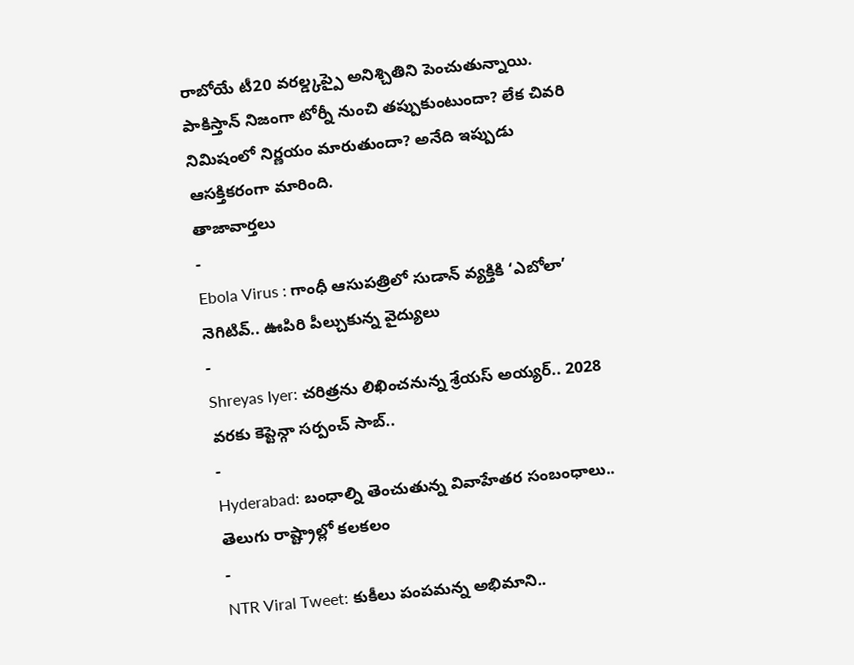రాబోయే టీ20 వరల్డ్కప్పై అనిశ్చితిని పెంచుతున్నాయి. పాకిస్తాన్ నిజంగా టోర్నీ నుంచి తప్పుకుంటుందా? లేక చివరి నిమిషంలో నిర్ణయం మారుతుందా? అనేది ఇప్పుడు ఆసక్తికరంగా మారింది.
తాజావార్తలు
-
Ebola Virus : గాంధీ ఆసుపత్రిలో సుడాన్ వ్యక్తికి ‘ఎబోలా’ నెగిటివ్.. ఊపిరి పీల్చుకున్న వైద్యులు
-
Shreyas Iyer: చరిత్రను లిఖించనున్న శ్రేయస్ అయ్యర్.. 2028 వరకు కెప్టెన్గా సర్పంచ్ సాబ్..
-
Hyderabad: బంధాల్ని తెంచుతున్న వివాహేతర సంబంధాలు.. తెలుగు రాష్ట్రాల్లో కలకలం
-
NTR Viral Tweet: కుకీలు పంపమన్న అభిమాని..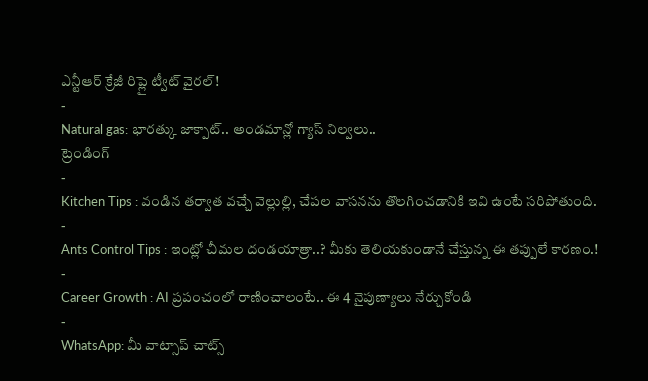ఎన్టీఆర్ క్రేజీ రిప్లై ట్వీట్ వైరల్!
-
Natural gas: భారత్కు జాక్పాట్.. అండమాన్లో గ్యాస్ నిల్వలు..
ట్రెండింగ్
-
Kitchen Tips : వండిన తర్వాత వచ్చే వెల్లుల్లి, చేపల వాసనను తొలగించడానికి ఇవి ఉంటే సరిపోతుంది.
-
Ants Control Tips : ఇంట్లో చీమల దండయాత్రా..? మీకు తెలియకుండానే చేస్తున్న ఈ తప్పులే కారణం.!
-
Career Growth : AI ప్రపంచంలో రాణించాలంటే.. ఈ 4 నైపుణ్యాలు నేర్చుకోండి
-
WhatsApp: మీ వాట్సాప్ చాట్స్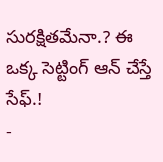సురక్షితమేనా.? ఈ ఒక్క సెట్టింగ్ ఆన్ చేస్తే సేఫ్.!
-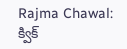Rajma Chawal: క్విక్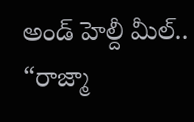అండ్ హెల్దీ మీల్.. “రాజ్మా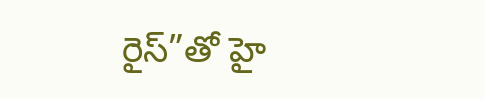రైస్”తో హై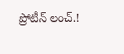ప్రోటీన్ లంచ్.!